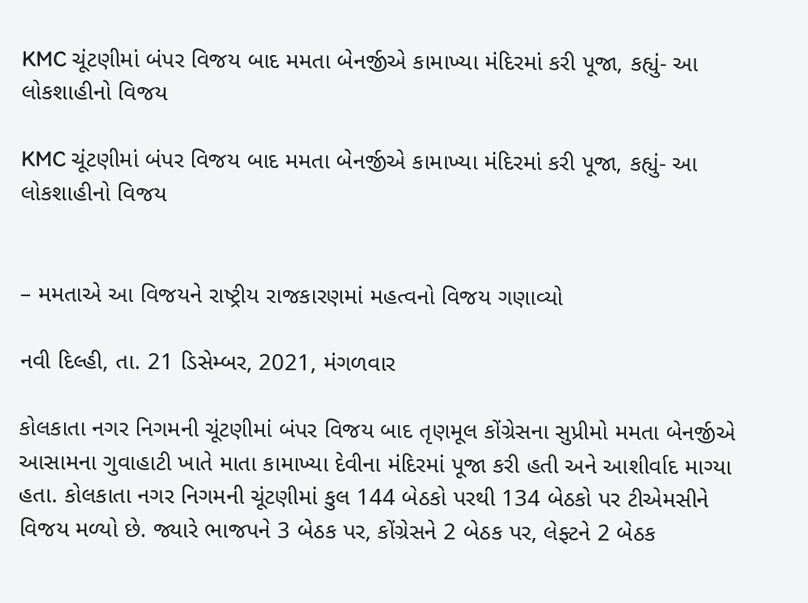KMC ચૂંટણીમાં બંપર વિજય બાદ મમતા બેનર્જીએ કામાખ્યા મંદિરમાં કરી પૂજા, કહ્યું- આ લોકશાહીનો વિજય

KMC ચૂંટણીમાં બંપર વિજય બાદ મમતા બેનર્જીએ કામાખ્યા મંદિરમાં કરી પૂજા, કહ્યું- આ લોકશાહીનો વિજય


– મમતાએ આ વિજયને રાષ્ટ્રીય રાજકારણમાં મહત્વનો વિજય ગણાવ્યો

નવી દિલ્હી, તા. 21 ડિસેમ્બર, 2021, મંગળવાર

કોલકાતા નગર નિગમની ચૂંટણીમાં બંપર વિજય બાદ તૃણમૂલ કોંગ્રેસના સુપ્રીમો મમતા બેનર્જીએ આસામના ગુવાહાટી ખાતે માતા કામાખ્યા દેવીના મંદિરમાં પૂજા કરી હતી અને આશીર્વાદ માગ્યા હતા. કોલકાતા નગર નિગમની ચૂંટણીમાં કુલ 144 બેઠકો પરથી 134 બેઠકો પર ટીએમસીને વિજય મળ્યો છે. જ્યારે ભાજપને 3 બેઠક પર, કોંગ્રેસને 2 બેઠક પર, લેફ્ટને 2 બેઠક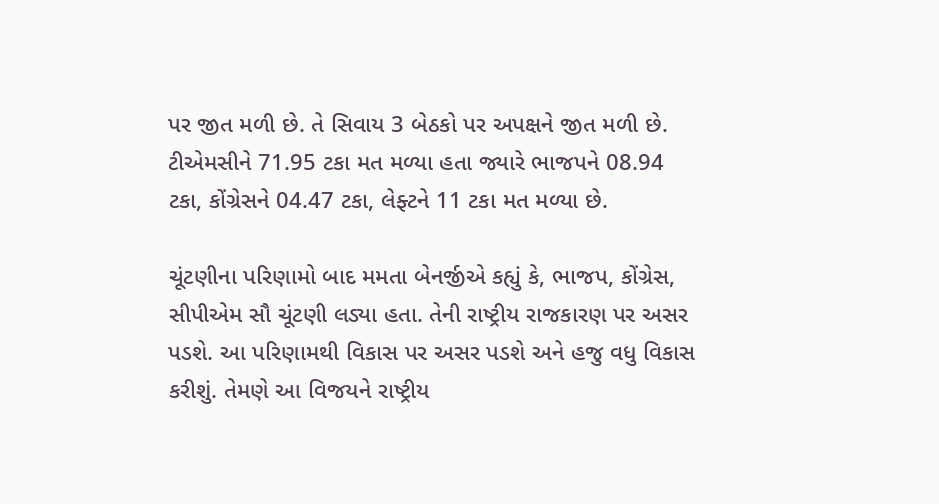પર જીત મળી છે. તે સિવાય 3 બેઠકો પર અપક્ષને જીત મળી છે. ટીએમસીને 71.95 ટકા મત મળ્યા હતા જ્યારે ભાજપને 08.94 ટકા, કોંગ્રેસને 04.47 ટકા, લેફ્ટને 11 ટકા મત મળ્યા છે.

ચૂંટણીના પરિણામો બાદ મમતા બેનર્જીએ કહ્યું કે, ભાજપ, કોંગ્રેસ, સીપીએમ સૌ ચૂંટણી લડ્યા હતા. તેની રાષ્ટ્રીય રાજકારણ પર અસર પડશે. આ પરિણામથી વિકાસ પર અસર પડશે અને હજુ વધુ વિકાસ કરીશું. તેમણે આ વિજયને રાષ્ટ્રીય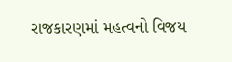રાજકારણમાં મહત્વનો વિજય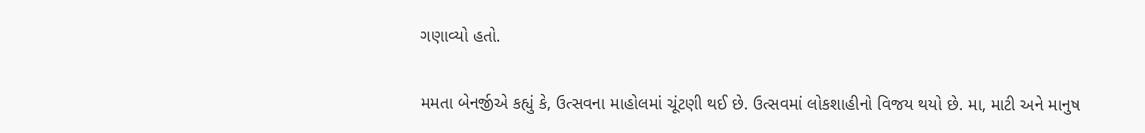ગણાવ્યો હતો.

મમતા બેનર્જીએ કહ્યું કે, ઉત્સવના માહોલમાં ચૂંટણી થઈ છે. ઉત્સવમાં લોકશાહીનો વિજય થયો છે. મા, માટી અને માનુષ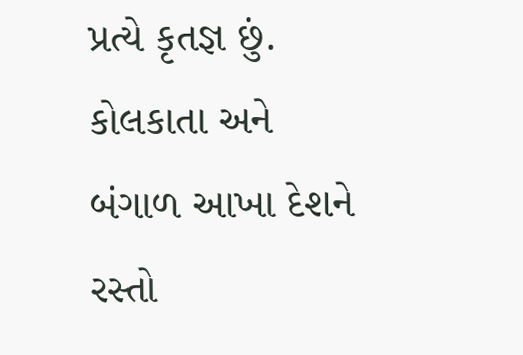પ્રત્યે કૃતજ્ઞ છું. કોલકાતા અને બંગાળ આખા દેશને રસ્તો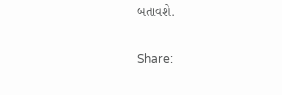બતાવશે.

Share: